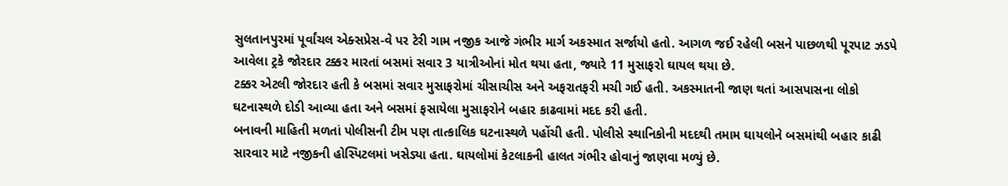સુલતાનપુરમાં પૂર્વાંચલ એક્સપ્રેસ-વે પર ટેરી ગામ નજીક આજે ગંભીર માર્ગ અકસ્માત સર્જાયો હતો. આગળ જઈ રહેલી બસને પાછળથી પૂરપાટ ઝડપે આવેલા ટ્રકે જોરદાર ટક્કર મારતાં બસમાં સવાર 3 યાત્રીઓનાં મોત થયા હતા, જ્યારે 11 મુસાફરો ઘાયલ થયા છે.
ટક્કર એટલી જોરદાર હતી કે બસમાં સવાર મુસાફરોમાં ચીસાચીસ અને અફરાતફરી મચી ગઈ હતી. અકસ્માતની જાણ થતાં આસપાસના લોકો ઘટનાસ્થળે દોડી આવ્યા હતા અને બસમાં ફસાયેલા મુસાફરોને બહાર કાઢવામાં મદદ કરી હતી.
બનાવની માહિતી મળતાં પોલીસની ટીમ પણ તાત્કાલિક ઘટનાસ્થળે પહોંચી હતી. પોલીસે સ્થાનિકોની મદદથી તમામ ઘાયલોને બસમાંથી બહાર કાઢી સારવાર માટે નજીકની હોસ્પિટલમાં ખસેડ્યા હતા. ઘાયલોમાં કેટલાકની હાલત ગંભીર હોવાનું જાણવા મળ્યું છે.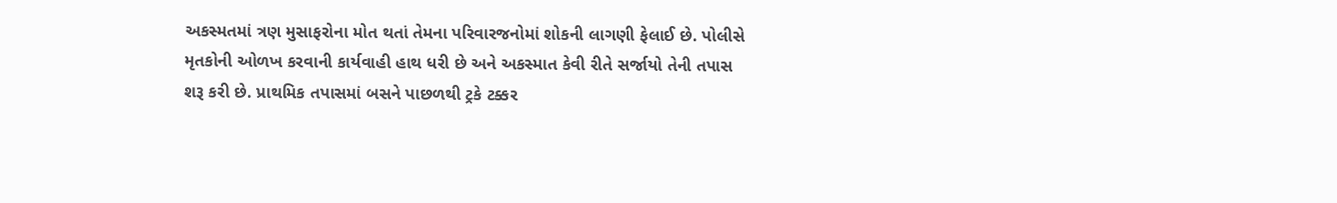અકસ્મતમાં ત્રણ મુસાફરોના મોત થતાં તેમના પરિવારજનોમાં શોકની લાગણી ફેલાઈ છે. પોલીસે મૃતકોની ઓળખ કરવાની કાર્યવાહી હાથ ધરી છે અને અકસ્માત કેવી રીતે સર્જાયો તેની તપાસ શરૂ કરી છે. પ્રાથમિક તપાસમાં બસને પાછળથી ટ્રકે ટક્કર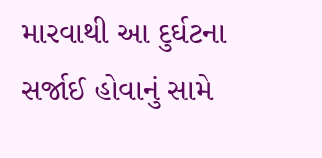મારવાથી આ દુર્ઘટના સર્જાઈ હોવાનું સામે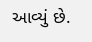આવ્યું છે.